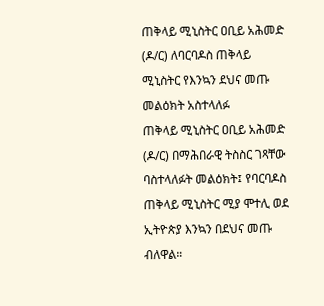ጠቅላይ ሚኒስትር ዐቢይ አሕመድ (ዶ/ር) ለባርባዶስ ጠቅላይ ሚኒስትር የእንኳን ደህና መጡ መልዕክት አስተላለፉ
ጠቅላይ ሚኒስትር ዐቢይ አሕመድ (ዶ/ር) በማሕበራዊ ትስስር ገጻቸው ባስተላለፉት መልዕክት፤ የባርባዶስ ጠቅላይ ሚኒስትር ሚያ ሞተሊ ወደ ኢትዮጵያ እንኳን በደህና መጡ ብለዋል።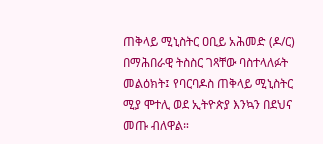ጠቅላይ ሚኒስትር ዐቢይ አሕመድ (ዶ/ር) በማሕበራዊ ትስስር ገጻቸው ባስተላለፉት መልዕክት፤ የባርባዶስ ጠቅላይ ሚኒስትር ሚያ ሞተሊ ወደ ኢትዮጵያ እንኳን በደህና መጡ ብለዋል።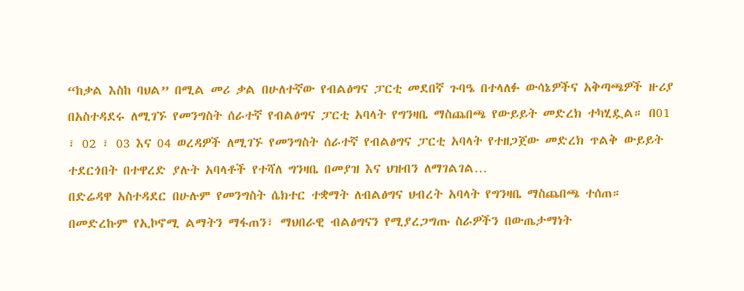“ከቃል እስከ ባህል” በሚል መሪ ቃል በሁለተኛው የብልፅግና ፓርቲ መደበኛ ጉባዔ በተላለፉ ውሳኔዎችና አቅጣጫዎች ዙሪያ በአስተዳደሩ ለሚገኙ የመንግስት ሰራተኛ የብልፅግና ፓርቲ አባላት የግንዛቤ ማስጨበጫ የውይይት መድረክ ተካሂዷል። በ01 ፣ 02 ፣ 03 እና 04 ወረዳዎች ለሚገኙ የመንግስት ሰራተኛ የብልፅግና ፓርቲ አባላት የተዘጋጀው መድረክ ጥልቅ ውይይት ተደርጎበት በተዋረድ ያሉት አባላቶች የተሻለ ግንዛቤ በመያዝ እና ህዝብን ለማገልገል…
በድሬዳዋ አስተዳደር በሁሉም የመንግስት ሴክተር ተቋማት ለብልፅግና ህብረት አባላት የግንዛቤ ማስጨበጫ ተሰጠ። በመድረኩም የኢኮኖሚ ልማትን ማፋጠን፣ ማህበራዊ ብልፅግናን የሚያረጋግጡ ስራዎችን በውጤታማነት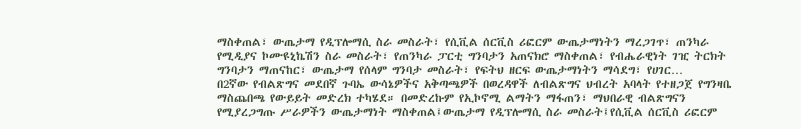ማስቀጠል፣ ውጤታማ የዲፕሎማሲ ስራ መስራት፣ የሲቪል ሰርቪስ ሪፎርም ውጤታማነትን ማረጋገጥ፣ ጠንካራ የሚዲያና ኮሙዩኒኬሽን ስራ መስራት፣ የጠንካራ ፓርቲ ግንባታን አጠናክሮ ማስቀጠል፣ የብሔራዊነት ገዢ ትርክት ግንባታን ማጠናከር፣ ውጤታማ የሰላም ግንባታ መስራት፣ የፍትህ ዘርፍ ውጤታማነትን ማሳደግ፣ የሀገር…
በ2ኛው የብልጽግና መደበኛ ጉባኤ ውሳኔዎችና አቅጣጫዎች በወረዳዋች ለብልጽግና ህብረት አባላት የተዘጋጀ የግንዛቤ ማስጨበጫ የውይይት መድረክ ተካሄደ። በመድረኩም የኢኮኖሚ ልማትን ማፋጠን፣ ማህበራዊ ብልጽግናን የሚያረጋግጡ ሥራዎችን ውጤታማነት ማስቀጠል፤ውጤታማ የዲፕሎማሲ ስራ መስራት፤የሲቪል ሰርቪስ ሪፎርም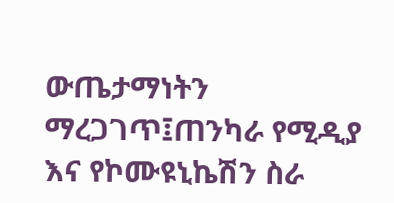ውጤታማነትን ማረጋገጥ፤ጠንካራ የሚዲያ እና የኮሙዩኒኬሽን ስራ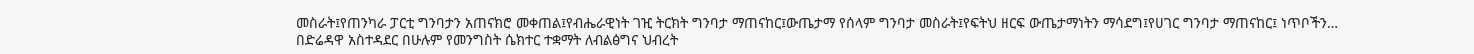መስራት፤የጠንካራ ፓርቲ ግንባታን አጠናክሮ መቀጠል፤የብሔራዊነት ገዢ ትርክት ግንባታ ማጠናከር፤ውጤታማ የሰላም ግንባታ መስራት፤የፍትህ ዘርፍ ውጤታማነትን ማሳደግ፤የሀገር ግንባታ ማጠናከር፤ ነጥቦችን…
በድሬዳዋ አስተዳደር በሁሉም የመንግስት ሴክተር ተቋማት ለብልፅግና ህብረት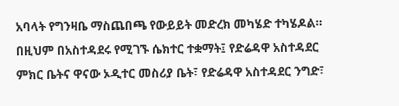አባላት የግንዛቤ ማስጨበጫ የውይይት መድረክ መካሄድ ተካሄዶል። በዚህም በአስተዳደሩ የሚገኙ ሴክተር ተቋማት፤ የድሬዳዋ አስተዳደር ምክር ቤትና ዋናው ኦዲተር መስሪያ ቤት፣ የድሬዳዋ አስተዳደር ንግድ፣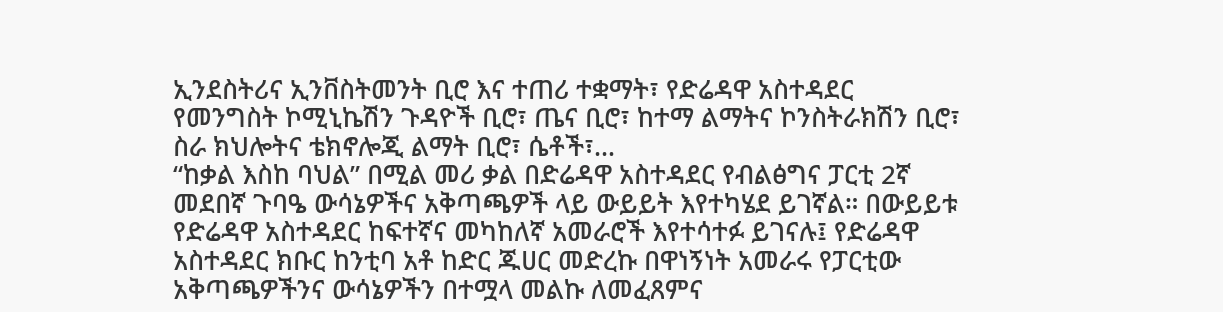ኢንደስትሪና ኢንቨስትመንት ቢሮ እና ተጠሪ ተቋማት፣ የድሬዳዋ አስተዳደር የመንግስት ኮሚኒኬሽን ጉዳዮች ቢሮ፣ ጤና ቢሮ፣ ከተማ ልማትና ኮንስትራክሽን ቢሮ፣ ስራ ክህሎትና ቴክኖሎጂ ልማት ቢሮ፣ ሴቶች፣…
“ከቃል እስከ ባህል” በሚል መሪ ቃል በድሬዳዋ አስተዳደር የብልፅግና ፓርቲ 2ኛ መደበኛ ጉባዔ ውሳኔዎችና አቅጣጫዎች ላይ ውይይት እየተካሄደ ይገኛል። በውይይቱ የድሬዳዋ አስተዳደር ከፍተኛና መካከለኛ አመራሮች እየተሳተፉ ይገናሉ፤ የድሬዳዋ አስተዳደር ክቡር ከንቲባ አቶ ከድር ጁሀር መድረኩ በዋነኝነት አመራሩ የፓርቲው አቅጣጫዎችንና ውሳኔዎችን በተሟላ መልኩ ለመፈጸምና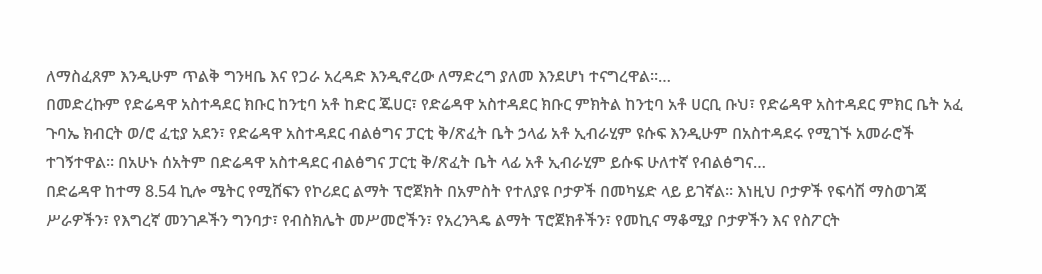ለማስፈጸም እንዲሁም ጥልቅ ግንዛቤ እና የጋራ አረዳድ እንዲኖረው ለማድረግ ያለመ እንደሆነ ተናግረዋል።…
በመድረኩም የድሬዳዋ አስተዳደር ክቡር ከንቲባ አቶ ከድር ጁሀር፣ የድሬዳዋ አስተዳደር ክቡር ምክትል ከንቲባ አቶ ሀርቢ ቡህ፣ የድሬዳዋ አስተዳደር ምክር ቤት አፈ ጉባኤ ክብርት ወ/ሮ ፈቲያ አደን፣ የድሬዳዋ አስተዳደር ብልፅግና ፓርቲ ቅ/ጽፈት ቤት ኃላፊ አቶ ኢብራሂም ዩሱፍ እንዲሁም በአስተዳደሩ የሚገኙ አመራሮች ተገኝተዋል። በአሁኑ ሰአትም በድሬዳዋ አስተዳደር ብልፅግና ፓርቲ ቅ/ጽፈት ቤት ላፊ አቶ ኢብራሂም ይሱፍ ሁለተኛ የብልፅግና…
በድሬዳዋ ከተማ 8.54 ኪሎ ሜትር የሚሸፍን የኮሪደር ልማት ፕሮጀክት በአምስት የተለያዩ ቦታዎች በመካሄድ ላይ ይገኛል። እነዚህ ቦታዎች የፍሳሽ ማስወገጃ ሥራዎችን፣ የእግረኛ መንገዶችን ግንባታ፣ የብስክሌት መሥመሮችን፣ የአረንጓዴ ልማት ፕሮጀክቶችን፣ የመኪና ማቆሚያ ቦታዎችን እና የስፖርት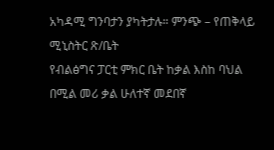አካዳሚ ግንባታን ያካትታሉ። ምንጭ – የጠቅላይ ሚኒስትር ጽ/ቤት
የብልፅግና ፓርቲ ምክር ቤት ከቃል እስከ ባህል በሚል መሪ ቃል ሁለተኛ መደበኛ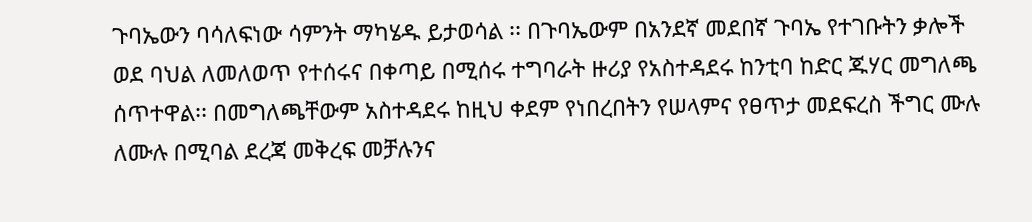ጉባኤውን ባሳለፍነው ሳምንት ማካሄዱ ይታወሳል ፡፡ በጉባኤውም በአንደኛ መደበኛ ጉባኤ የተገቡትን ቃሎች ወደ ባህል ለመለወጥ የተሰሩና በቀጣይ በሚሰሩ ተግባራት ዙሪያ የአስተዳደሩ ከንቲባ ከድር ጁሃር መግለጫ ሰጥተዋል፡፡ በመግለጫቸውም አስተዳደሩ ከዚህ ቀደም የነበረበትን የሠላምና የፀጥታ መደፍረስ ችግር ሙሉ ለሙሉ በሚባል ደረጃ መቅረፍ መቻሉንና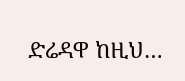ድሬዳዋ ከዚህ…